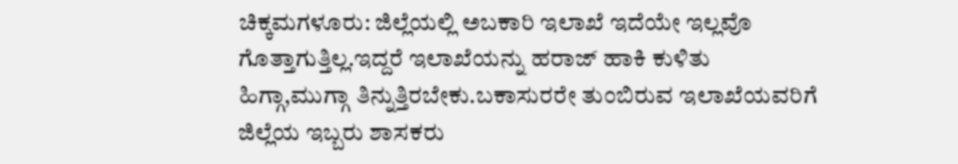ಚಿಕ್ಕಮಗಳೂರು: ಜಿಲ್ಲೆಯಲ್ಲಿ ಅಬಕಾರಿ ಇಲಾಖೆ ಇದೆಯೇ ಇಲ್ಲವೊ ಗೊತ್ತಾಗುತ್ತಿಲ್ಲ.ಇದ್ದರೆ ಇಲಾಖೆಯನ್ನು ಹರಾಜ್ ಹಾಕಿ ಕುಳಿತು ಹಿಗ್ಗಾ,ಮುಗ್ಗಾ ತಿನ್ನುತ್ತಿರಬೇಕು.ಬಕಾಸುರರೇ ತುಂಬಿರುವ ಇಲಾಖೆಯವರಿಗೆ ಜಿಲ್ಲೆಯ ಇಬ್ಬರು ಶಾಸಕರು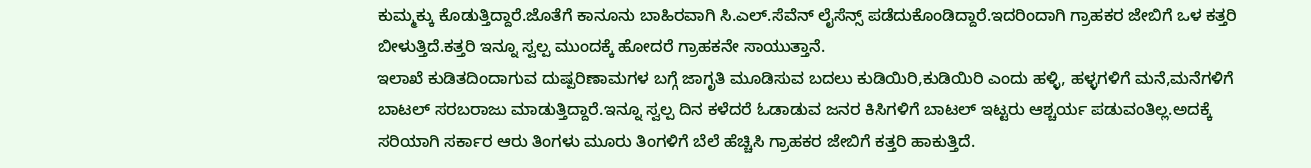ಕುಮ್ಮಕ್ಕು ಕೊಡುತ್ತಿದ್ದಾರೆ.ಜೊತೆಗೆ ಕಾನೂನು ಬಾಹಿರವಾಗಿ ಸಿ.ಎಲ್.ಸೆವೆನ್ ಲೈಸೆನ್ಸ್ ಪಡೆದುಕೊಂಡಿದ್ದಾರೆ.ಇದರಿಂದಾಗಿ ಗ್ರಾಹಕರ ಜೇಬಿಗೆ ಒಳ ಕತ್ತರಿ ಬೀಳುತ್ತಿದೆ.ಕತ್ತರಿ ಇನ್ನೂ ಸ್ವಲ್ಪ ಮುಂದಕ್ಕೆ ಹೋದರೆ ಗ್ರಾಹಕನೇ ಸಾಯುತ್ತಾನೆ.
ಇಲಾಖೆ ಕುಡಿತದಿಂದಾಗುವ ದುಷ್ಪರಿಣಾಮಗಳ ಬಗ್ಗೆ ಜಾಗೃತಿ ಮೂಡಿಸುವ ಬದಲು ಕುಡಿಯಿರಿ,ಕುಡಿಯಿರಿ ಎಂದು ಹಳ್ಳಿ, ಹಳ್ಳಗಳಿಗೆ ಮನೆ,ಮನೆಗಳಿಗೆ ಬಾಟಲ್ ಸರಬರಾಜು ಮಾಡುತ್ತಿದ್ದಾರೆ.ಇನ್ನೂ ಸ್ವಲ್ಪ ದಿನ ಕಳೆದರೆ ಓಡಾಡುವ ಜನರ ಕಿಸಿಗಳಿಗೆ ಬಾಟಲ್ ಇಟ್ಟರು ಆಶ್ಚರ್ಯ ಪಡುವಂತಿಲ್ಲ.ಅದಕ್ಕೆ ಸರಿಯಾಗಿ ಸರ್ಕಾರ ಆರು ತಿಂಗಳು ಮೂರು ತಿಂಗಳಿಗೆ ಬೆಲೆ ಹೆಚ್ಚಿಸಿ ಗ್ರಾಹಕರ ಜೇಬಿಗೆ ಕತ್ತರಿ ಹಾಕುತ್ತಿದೆ.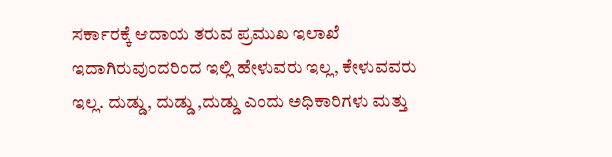ಸರ್ಕಾರಕ್ಕೆ ಆದಾಯ ತರುವ ಪ್ರಮುಖ ಇಲಾಖೆ ಇದಾಗಿರುವುಂದರಿಂದ ಇಲ್ಲಿ ಹೇಳುವರು ಇಲ್ಲ, ಕೇಳುವವರು ಇಲ್ಲ. ದುಡ್ಡು, ದುಡ್ಡು ,ದುಡ್ಡು ಎಂದು ಅಧಿಕಾರಿಗಳು ಮತ್ತು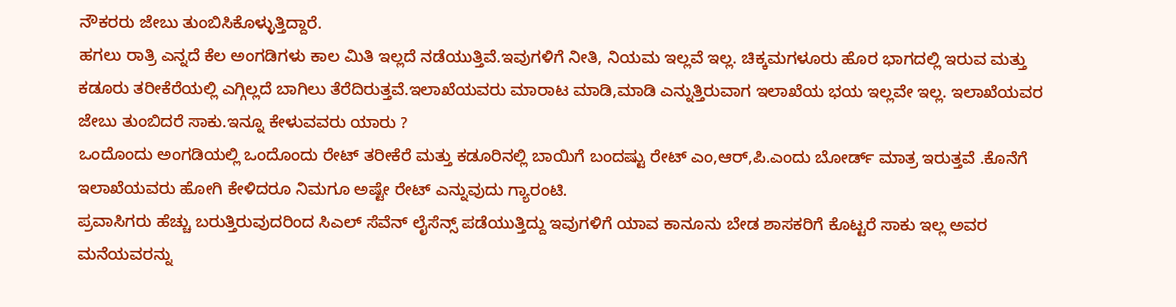ನೌಕರರು ಜೇಬು ತುಂಬಿಸಿಕೊಳ್ಳುತ್ತಿದ್ದಾರೆ.
ಹಗಲು ರಾತ್ರಿ ಎನ್ನದೆ ಕೆಲ ಅಂಗಡಿಗಳು ಕಾಲ ಮಿತಿ ಇಲ್ಲದೆ ನಡೆಯುತ್ತಿವೆ.ಇವುಗಳಿಗೆ ನೀತಿ, ನಿಯಮ ಇಲ್ಲವೆ ಇಲ್ಲ. ಚಿಕ್ಕಮಗಳೂರು ಹೊರ ಭಾಗದಲ್ಲಿ ಇರುವ ಮತ್ತು ಕಡೂರು ತರೀಕೆರೆಯಲ್ಲಿ ಎಗ್ಗಿಲ್ಲದೆ ಬಾಗಿಲು ತೆರೆದಿರುತ್ತವೆ.ಇಲಾಖೆಯವರು ಮಾರಾಟ ಮಾಡಿ,ಮಾಡಿ ಎನ್ನುತ್ತಿರುವಾಗ ಇಲಾಖೆಯ ಭಯ ಇಲ್ಲವೇ ಇಲ್ಲ. ಇಲಾಖೆಯವರ ಜೇಬು ತುಂಬಿದರೆ ಸಾಕು.ಇನ್ನೂ ಕೇಳುವವರು ಯಾರು ?
ಒಂದೊಂದು ಅಂಗಡಿಯಲ್ಲಿ ಒಂದೊಂದು ರೇಟ್ ತರೀಕೆರೆ ಮತ್ತು ಕಡೂರಿನಲ್ಲಿ ಬಾಯಿಗೆ ಬಂದಷ್ಟು ರೇಟ್ ಎಂ,ಆರ್,ಪಿ.ಎಂದು ಬೋರ್ಡ್ ಮಾತ್ರ ಇರುತ್ತವೆ .ಕೊನೆಗೆ ಇಲಾಖೆಯವರು ಹೋಗಿ ಕೇಳಿದರೂ ನಿಮಗೂ ಅಷ್ಟೇ ರೇಟ್ ಎನ್ನುವುದು ಗ್ಯಾರಂಟಿ.
ಪ್ರವಾಸಿಗರು ಹೆಚ್ಚು ಬರುತ್ತಿರುವುದರಿಂದ ಸಿಎಲ್ ಸೆವೆನ್ ಲೈಸೆನ್ಸ್ ಪಡೆಯುತ್ತಿದ್ದು ಇವುಗಳಿಗೆ ಯಾವ ಕಾನೂನು ಬೇಡ ಶಾಸಕರಿಗೆ ಕೊಟ್ಟರೆ ಸಾಕು ಇಲ್ಲ ಅವರ ಮನೆಯವರನ್ನು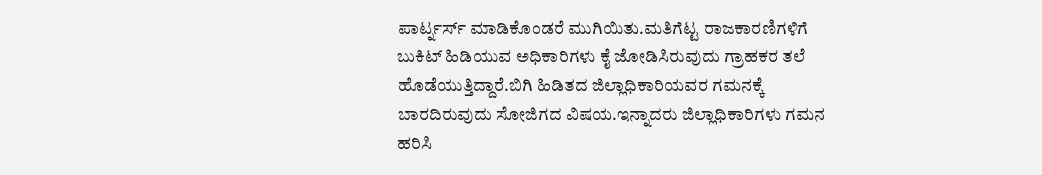ಪಾರ್ಟ್ನರ್ಸ್ ಮಾಡಿಕೊಂಡರೆ ಮುಗಿಯಿತು.ಮತಿಗೆಟ್ಟ ರಾಜಕಾರಣಿಗಳಿಗೆ ಬುಕಿಟ್ ಹಿಡಿಯುವ ಅಧಿಕಾರಿಗಳು ಕೈ ಜೋಡಿಸಿರುವುದು ಗ್ರಾಹಕರ ತಲೆ ಹೊಡೆಯುತ್ತಿದ್ದಾರೆ.ಬಿಗಿ ಹಿಡಿತದ ಜಿಲ್ಲಾಧಿಕಾರಿಯವರ ಗಮನಕ್ಕೆ ಬಾರದಿರುವುದು ಸೋಜಿಗದ ವಿಷಯ.ಇನ್ನಾದರು ಜಿಲ್ಲಾಧಿಕಾರಿಗಳು ಗಮನ ಹರಿಸಿ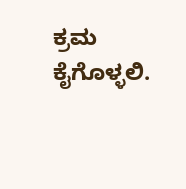ಕ್ರಮ ಕೈಗೊಳ್ಳಲಿ.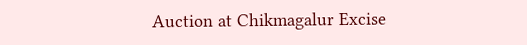Auction at Chikmagalur Excise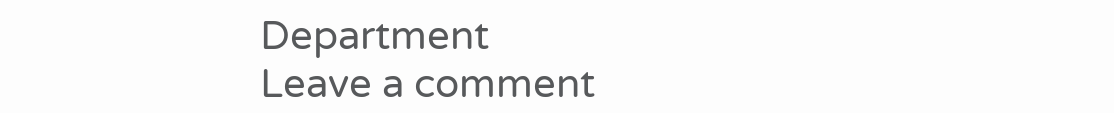Department
Leave a comment